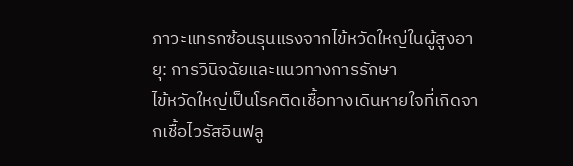ภาวะแทรกซ้อนรุนแรงจากไข้หวัดใหญ่ในผู้สูงอายุ: การวินิจฉัยและแนวทางการรักษา
ไข้หวัดใหญ่เป็นโรคติดเชื้อทางเดินหายใจที่เกิดจากเชื้อไวรัสอินฟลู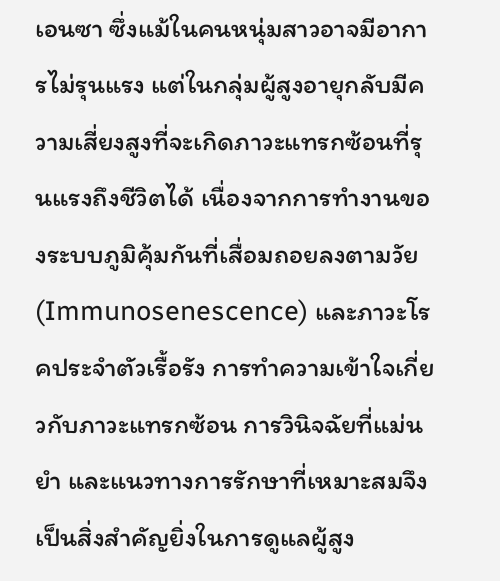เอนซา ซึ่งแม้ในคนหนุ่มสาวอาจมีอาการไม่รุนแรง แต่ในกลุ่มผู้สูงอายุกลับมีความเสี่ยงสูงที่จะเกิดภาวะแทรกซ้อนที่รุนแรงถึงชีวิตได้ เนื่องจากการทำงานของระบบภูมิคุ้มกันที่เสื่อมถอยลงตามวัย (Immunosenescence) และภาวะโรคประจำตัวเรื้อรัง การทำความเข้าใจเกี่ยวกับภาวะแทรกซ้อน การวินิจฉัยที่แม่นยำ และแนวทางการรักษาที่เหมาะสมจึงเป็นสิ่งสำคัญยิ่งในการดูแลผู้สูง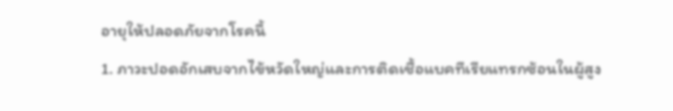อายุให้ปลอดภัยจากโรคนี้
1. ภาวะปอดอักเสบจากไข้หวัดใหญ่และการติดเชื้อแบคทีเรียแทรกซ้อนในผู้สูง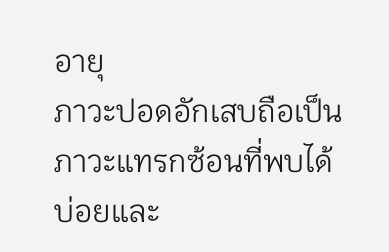อายุ
ภาวะปอดอักเสบถือเป็นภาวะแทรกซ้อนที่พบได้บ่อยและ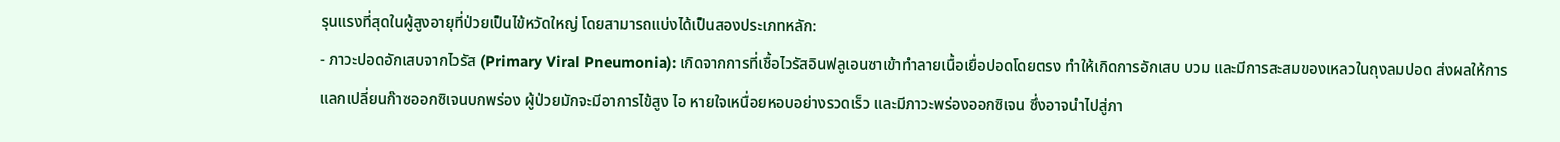รุนแรงที่สุดในผู้สูงอายุที่ป่วยเป็นไข้หวัดใหญ่ โดยสามารถแบ่งได้เป็นสองประเภทหลัก:
- ภาวะปอดอักเสบจากไวรัส (Primary Viral Pneumonia): เกิดจากการที่เชื้อไวรัสอินฟลูเอนซาเข้าทำลายเนื้อเยื่อปอดโดยตรง ทำให้เกิดการอักเสบ บวม และมีการสะสมของเหลวในถุงลมปอด ส่งผลให้การแลกเปลี่ยนก๊าซออกซิเจนบกพร่อง ผู้ป่วยมักจะมีอาการไข้สูง ไอ หายใจเหนื่อยหอบอย่างรวดเร็ว และมีภาวะพร่องออกซิเจน ซึ่งอาจนำไปสู่ภา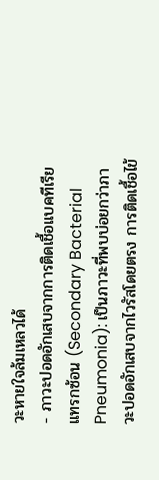วะหายใจล้มเหลวได้
- ภาวะปอดอักเสบจากการติดเชื้อแบคทีเรียแทรกซ้อน (Secondary Bacterial Pneumonia): เป็นภาวะที่พบบ่อยกว่าภาวะปอดอักเสบจากไวรัสโดยตรง การติดเชื้อไข้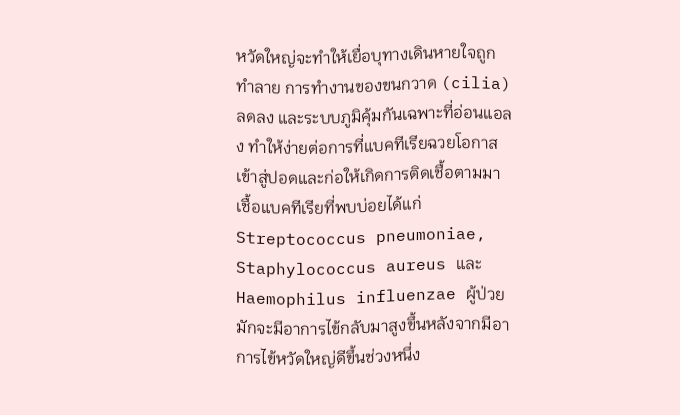หวัดใหญ่จะทำให้เยื่อบุทางเดินหายใจถูกทำลาย การทำงานของขนกวาด (cilia) ลดลง และระบบภูมิคุ้มกันเฉพาะที่อ่อนแอลง ทำให้ง่ายต่อการที่แบคทีเรียฉวยโอกาสเข้าสู่ปอดและก่อให้เกิดการติดเชื้อตามมา เชื้อแบคทีเรียที่พบบ่อยได้แก่ Streptococcus pneumoniae, Staphylococcus aureus และ Haemophilus influenzae ผู้ป่วยมักจะมีอาการไข้กลับมาสูงขึ้นหลังจากมีอาการไข้หวัดใหญ่ดีขึ้นช่วงหนึ่ง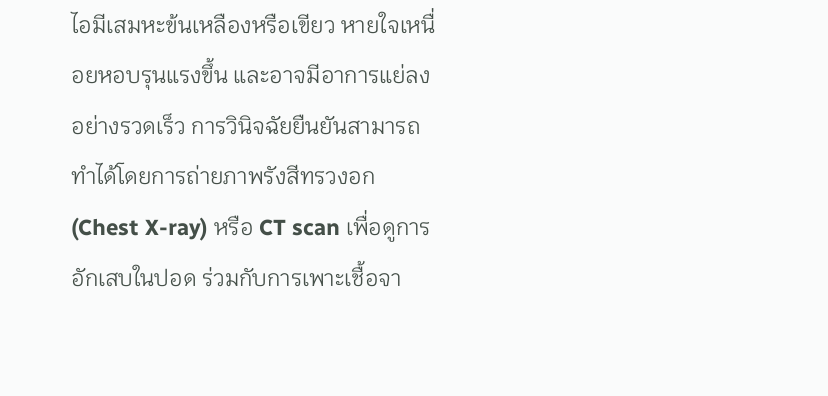ไอมีเสมหะข้นเหลืองหรือเขียว หายใจเหนื่อยหอบรุนแรงขึ้น และอาจมีอาการแย่ลงอย่างรวดเร็ว การวินิจฉัยยืนยันสามารถทำได้โดยการถ่ายภาพรังสีทรวงอก (Chest X-ray) หรือ CT scan เพื่อดูการอักเสบในปอด ร่วมกับการเพาะเชื้อจา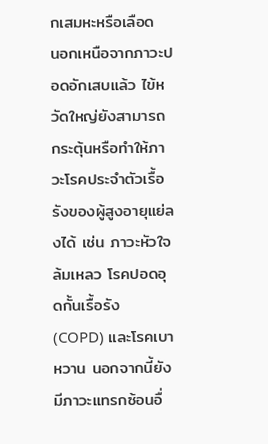กเสมหะหรือเลือด
นอกเหนือจากภาวะปอดอักเสบแล้ว ไข้หวัดใหญ่ยังสามารถกระตุ้นหรือทำให้ภาวะโรคประจำตัวเรื้อรังของผู้สูงอายุแย่ลงได้ เช่น ภาวะหัวใจล้มเหลว โรคปอดอุดกั้นเรื้อรัง (COPD) และโรคเบาหวาน นอกจากนี้ยังมีภาวะแทรกซ้อนอื่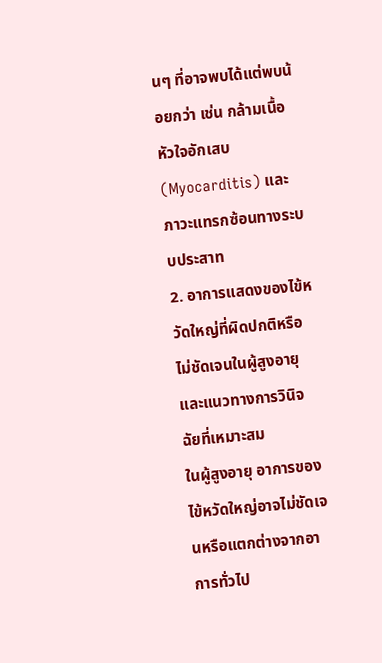นๆ ที่อาจพบได้แต่พบน้อยกว่า เช่น กล้ามเนื้อหัวใจอักเสบ (Myocarditis) และภาวะแทรกซ้อนทางระบบประสาท
2. อาการแสดงของไข้หวัดใหญ่ที่ผิดปกติหรือไม่ชัดเจนในผู้สูงอายุ และแนวทางการวินิจฉัยที่เหมาะสม
ในผู้สูงอายุ อาการของไข้หวัดใหญ่อาจไม่ชัดเจนหรือแตกต่างจากอาการทั่วไป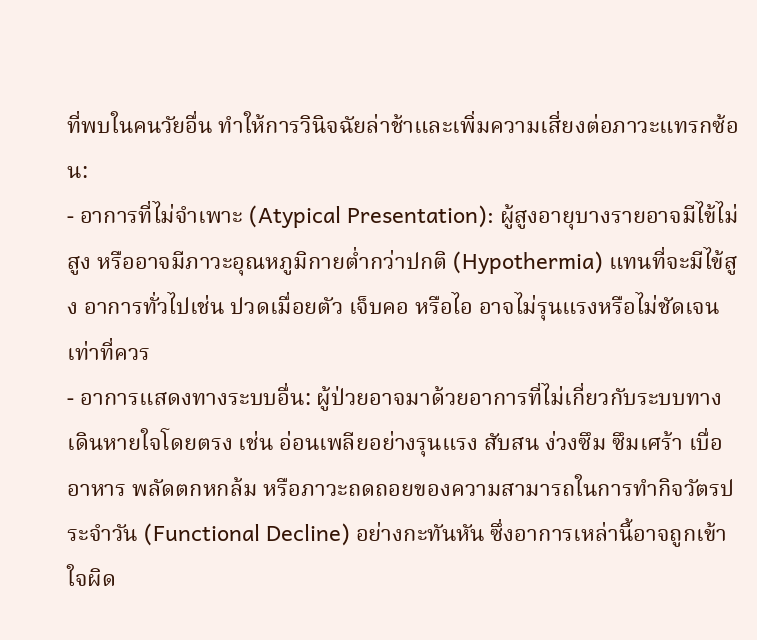ที่พบในคนวัยอื่น ทำให้การวินิจฉัยล่าช้าและเพิ่มความเสี่ยงต่อภาวะแทรกซ้อน:
- อาการที่ไม่จำเพาะ (Atypical Presentation): ผู้สูงอายุบางรายอาจมีไข้ไม่สูง หรืออาจมีภาวะอุณหภูมิกายต่ำกว่าปกติ (Hypothermia) แทนที่จะมีไข้สูง อาการทั่วไปเช่น ปวดเมื่อยตัว เจ็บคอ หรือไอ อาจไม่รุนแรงหรือไม่ชัดเจนเท่าที่ควร
- อาการแสดงทางระบบอื่น: ผู้ป่วยอาจมาด้วยอาการที่ไม่เกี่ยวกับระบบทางเดินหายใจโดยตรง เช่น อ่อนเพลียอย่างรุนแรง สับสน ง่วงซึม ซึมเศร้า เบื่ออาหาร พลัดตกหกล้ม หรือภาวะถดถอยของความสามารถในการทำกิจวัตรประจำวัน (Functional Decline) อย่างกะทันหัน ซึ่งอาการเหล่านี้อาจถูกเข้าใจผิด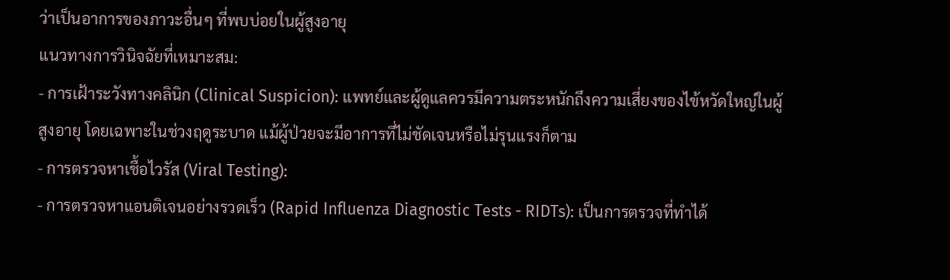ว่าเป็นอาการของภาวะอื่นๆ ที่พบบ่อยในผู้สูงอายุ
แนวทางการวินิจฉัยที่เหมาะสม:
- การเฝ้าระวังทางคลินิก (Clinical Suspicion): แพทย์และผู้ดูแลควรมีความตระหนักถึงความเสี่ยงของไข้หวัดใหญ่ในผู้สูงอายุ โดยเฉพาะในช่วงฤดูระบาด แม้ผู้ป่วยจะมีอาการที่ไม่ชัดเจนหรือไม่รุนแรงก็ตาม
- การตรวจหาเชื้อไวรัส (Viral Testing):
- การตรวจหาแอนติเจนอย่างรวดเร็ว (Rapid Influenza Diagnostic Tests - RIDTs): เป็นการตรวจที่ทำได้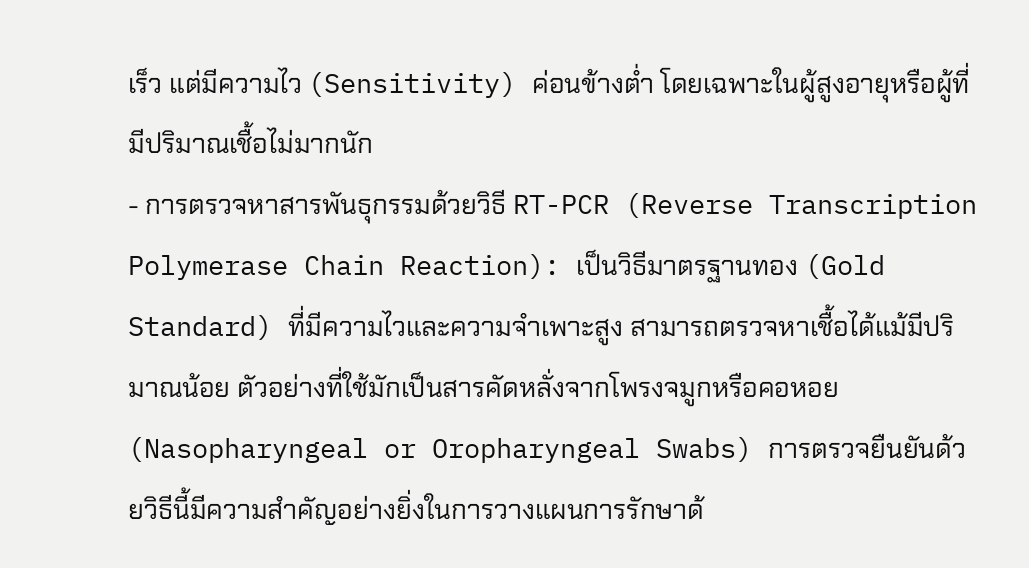เร็ว แต่มีความไว (Sensitivity) ค่อนข้างต่ำ โดยเฉพาะในผู้สูงอายุหรือผู้ที่มีปริมาณเชื้อไม่มากนัก
- การตรวจหาสารพันธุกรรมด้วยวิธี RT-PCR (Reverse Transcription Polymerase Chain Reaction): เป็นวิธีมาตรฐานทอง (Gold Standard) ที่มีความไวและความจำเพาะสูง สามารถตรวจหาเชื้อได้แม้มีปริมาณน้อย ตัวอย่างที่ใช้มักเป็นสารคัดหลั่งจากโพรงจมูกหรือคอหอย (Nasopharyngeal or Oropharyngeal Swabs) การตรวจยืนยันด้วยวิธีนี้มีความสำคัญอย่างยิ่งในการวางแผนการรักษาด้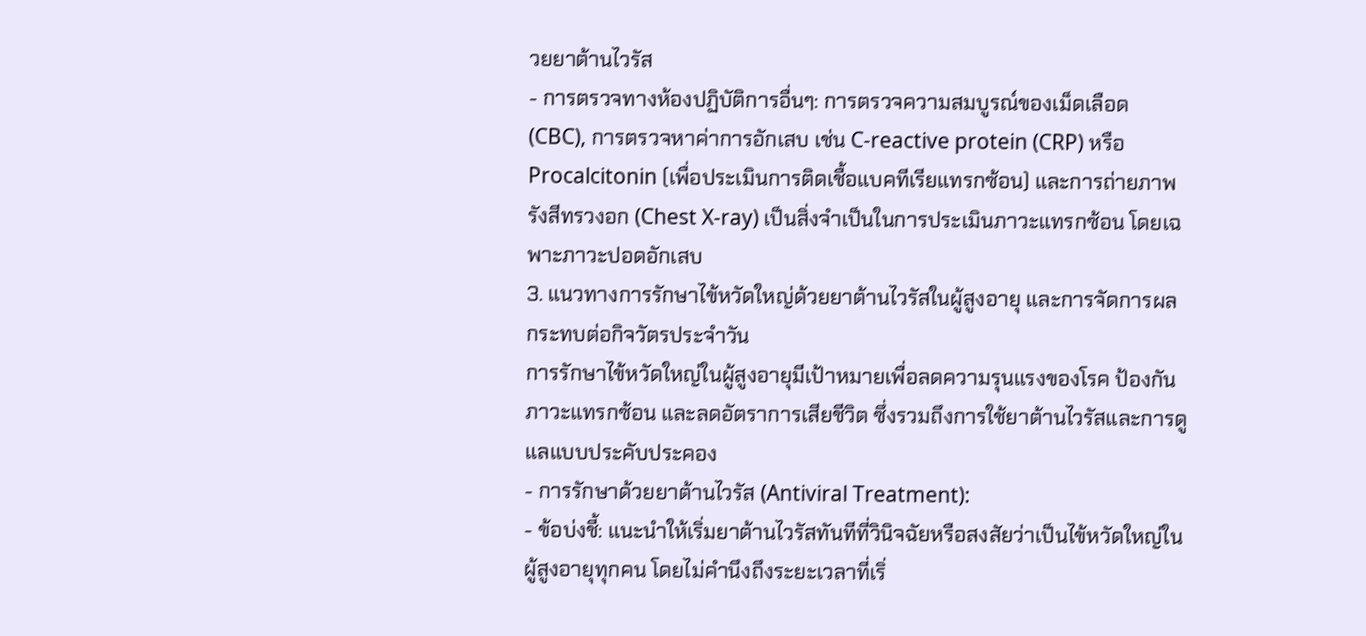วยยาต้านไวรัส
- การตรวจทางห้องปฏิบัติการอื่นๆ: การตรวจความสมบูรณ์ของเม็ดเลือด (CBC), การตรวจหาค่าการอักเสบ เช่น C-reactive protein (CRP) หรือ Procalcitonin (เพื่อประเมินการติดเชื้อแบคทีเรียแทรกซ้อน) และการถ่ายภาพรังสีทรวงอก (Chest X-ray) เป็นสิ่งจำเป็นในการประเมินภาวะแทรกซ้อน โดยเฉพาะภาวะปอดอักเสบ
3. แนวทางการรักษาไข้หวัดใหญ่ด้วยยาต้านไวรัสในผู้สูงอายุ และการจัดการผลกระทบต่อกิจวัตรประจำวัน
การรักษาไข้หวัดใหญ่ในผู้สูงอายุมีเป้าหมายเพื่อลดความรุนแรงของโรค ป้องกันภาวะแทรกซ้อน และลดอัตราการเสียชีวิต ซึ่งรวมถึงการใช้ยาต้านไวรัสและการดูแลแบบประคับประคอง
- การรักษาด้วยยาต้านไวรัส (Antiviral Treatment):
- ข้อบ่งชี้: แนะนำให้เริ่มยาต้านไวรัสทันทีที่วินิจฉัยหรือสงสัยว่าเป็นไข้หวัดใหญ่ในผู้สูงอายุทุกคน โดยไม่คำนึงถึงระยะเวลาที่เริ่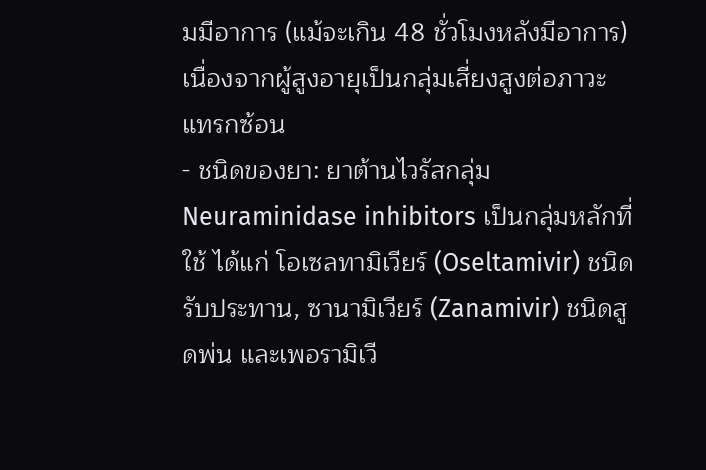มมีอาการ (แม้จะเกิน 48 ชั่วโมงหลังมีอาการ) เนื่องจากผู้สูงอายุเป็นกลุ่มเสี่ยงสูงต่อภาวะแทรกซ้อน
- ชนิดของยา: ยาต้านไวรัสกลุ่ม Neuraminidase inhibitors เป็นกลุ่มหลักที่ใช้ ได้แก่ โอเซลทามิเวียร์ (Oseltamivir) ชนิดรับประทาน, ซานามิเวียร์ (Zanamivir) ชนิดสูดพ่น และเพอรามิเวี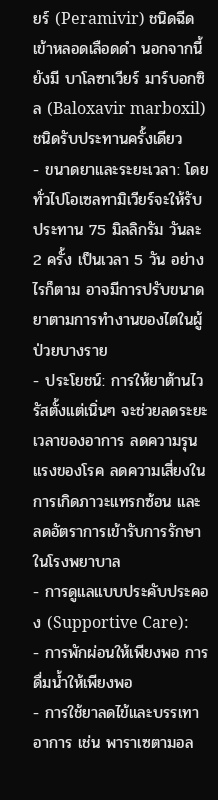ยร์ (Peramivir) ชนิดฉีดเข้าหลอดเลือดดำ นอกจากนี้ยังมี บาโลซาเวียร์ มาร์บอกซิล (Baloxavir marboxil) ชนิดรับประทานครั้งเดียว
- ขนาดยาและระยะเวลา: โดยทั่วไปโอเซลทามิเวียร์จะให้รับประทาน 75 มิลลิกรัม วันละ 2 ครั้ง เป็นเวลา 5 วัน อย่างไรก็ตาม อาจมีการปรับขนาดยาตามการทำงานของไตในผู้ป่วยบางราย
- ประโยชน์: การให้ยาต้านไวรัสตั้งแต่เนิ่นๆ จะช่วยลดระยะเวลาของอาการ ลดความรุนแรงของโรค ลดความเสี่ยงในการเกิดภาวะแทรกซ้อน และลดอัตราการเข้ารับการรักษาในโรงพยาบาล
- การดูแลแบบประคับประคอง (Supportive Care):
- การพักผ่อนให้เพียงพอ การดื่มน้ำให้เพียงพอ
- การใช้ยาลดไข้และบรรเทาอาการ เช่น พาราเซตามอล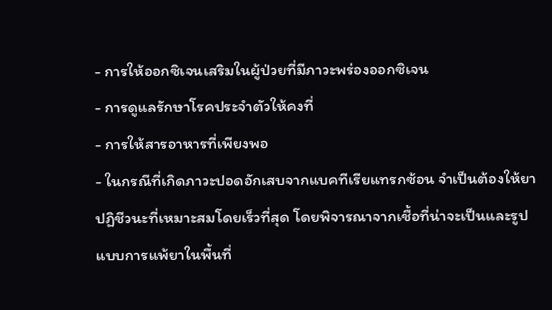- การให้ออกซิเจนเสริมในผู้ป่วยที่มีภาวะพร่องออกซิเจน
- การดูแลรักษาโรคประจำตัวให้คงที่
- การให้สารอาหารที่เพียงพอ
- ในกรณีที่เกิดภาวะปอดอักเสบจากแบคทีเรียแทรกซ้อน จำเป็นต้องให้ยาปฏิชีวนะที่เหมาะสมโดยเร็วที่สุด โดยพิจารณาจากเชื้อที่น่าจะเป็นและรูปแบบการแพ้ยาในพื้นที่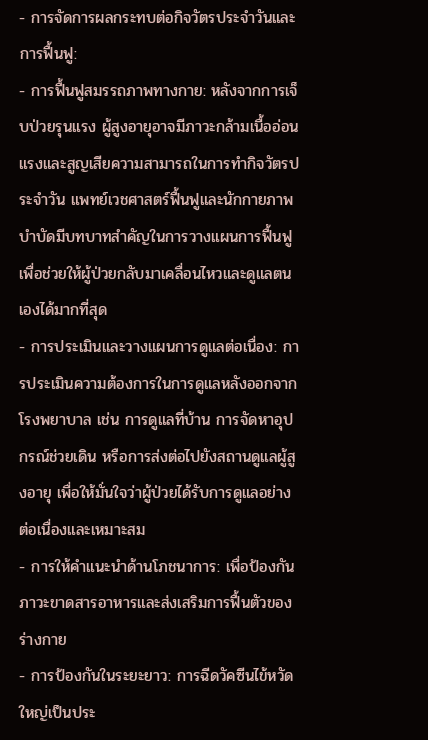- การจัดการผลกระทบต่อกิจวัตรประจำวันและการฟื้นฟู:
- การฟื้นฟูสมรรถภาพทางกาย: หลังจากการเจ็บป่วยรุนแรง ผู้สูงอายุอาจมีภาวะกล้ามเนื้ออ่อนแรงและสูญเสียความสามารถในการทำกิจวัตรประจำวัน แพทย์เวชศาสตร์ฟื้นฟูและนักกายภาพบำบัดมีบทบาทสำคัญในการวางแผนการฟื้นฟูเพื่อช่วยให้ผู้ป่วยกลับมาเคลื่อนไหวและดูแลตนเองได้มากที่สุด
- การประเมินและวางแผนการดูแลต่อเนื่อง: การประเมินความต้องการในการดูแลหลังออกจากโรงพยาบาล เช่น การดูแลที่บ้าน การจัดหาอุปกรณ์ช่วยเดิน หรือการส่งต่อไปยังสถานดูแลผู้สูงอายุ เพื่อให้มั่นใจว่าผู้ป่วยได้รับการดูแลอย่างต่อเนื่องและเหมาะสม
- การให้คำแนะนำด้านโภชนาการ: เพื่อป้องกันภาวะขาดสารอาหารและส่งเสริมการฟื้นตัวของร่างกาย
- การป้องกันในระยะยาว: การฉีดวัคซีนไข้หวัดใหญ่เป็นประ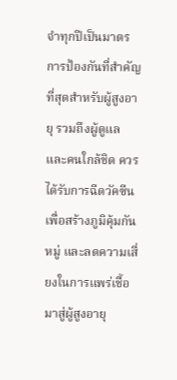จำทุกปีเป็นมาตรการป้องกันที่สำคัญที่สุดสำหรับผู้สูงอายุ รวมถึงผู้ดูแลและคนใกล้ชิด ควรได้รับการฉีดวัคซีนเพื่อสร้างภูมิคุ้มกันหมู่ และลดความเสี่ยงในการแพร่เชื้อมาสู่ผู้สูงอายุ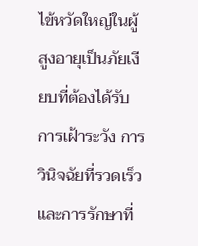ไข้หวัดใหญ่ในผู้สูงอายุเป็นภัยเงียบที่ต้องได้รับการเฝ้าระวัง การวินิจฉัยที่รวดเร็ว และการรักษาที่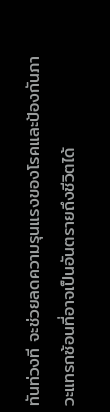ทันท่วงที จะช่วยลดความรุนแรงของโรคและป้องกันภาวะแทรกซ้อนที่อาจเป็นอันตรายถึงชีวิตได้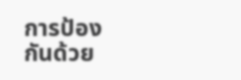การป้องกันด้วย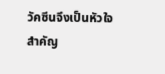วัคซีนจึงเป็นหัวใจสำคัญ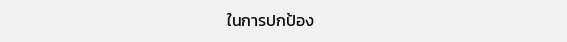ในการปกป้อง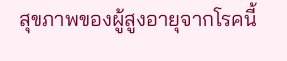สุขภาพของผู้สูงอายุจากโรคนี้